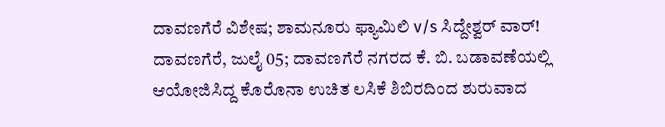ದಾವಣಗೆರೆ ವಿಶೇಷ; ಶಾಮನೂರು ಫ್ಯಾಮಿಲಿ v/s ಸಿದ್ದೇಶ್ವರ್ ವಾರ್!
ದಾವಣಗೆರೆ, ಜುಲೈ 05; ದಾವಣಗೆರೆ ನಗರದ ಕೆ. ಬಿ. ಬಡಾವಣೆಯಲ್ಲಿ ಆಯೋಜಿಸಿದ್ದ ಕೊರೊನಾ ಉಚಿತ ಲಸಿಕೆ ಶಿಬಿರದಿಂದ ಶುರುವಾದ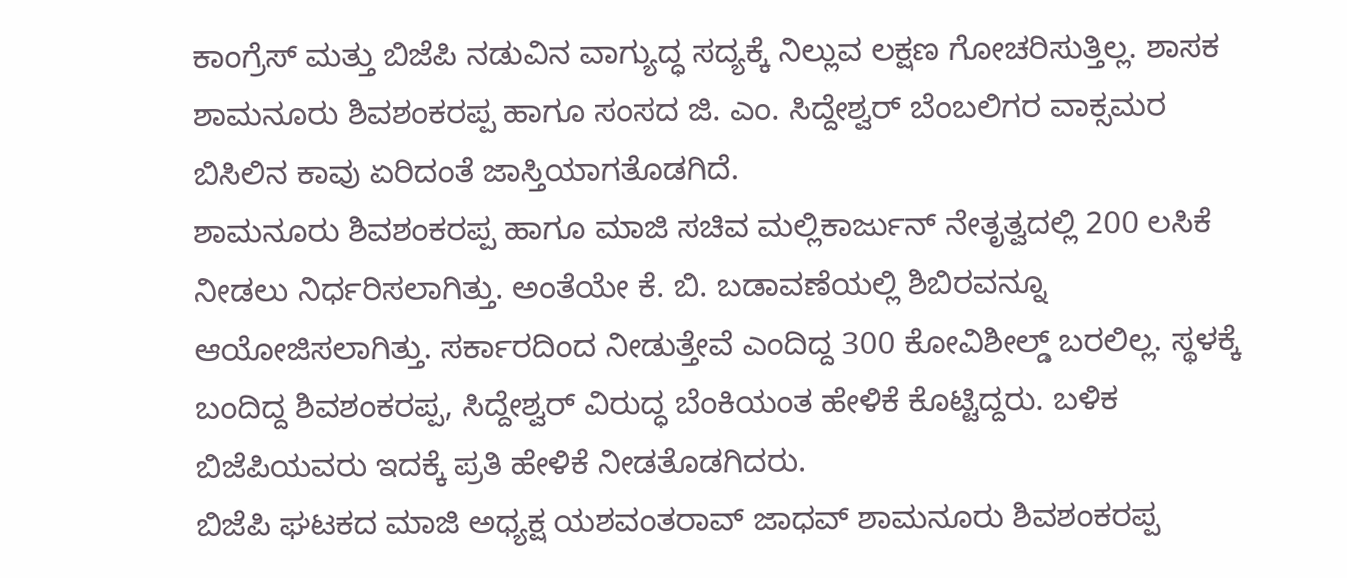ಕಾಂಗ್ರೆಸ್ ಮತ್ತು ಬಿಜೆಪಿ ನಡುವಿನ ವಾಗ್ಯುದ್ಧ ಸದ್ಯಕ್ಕೆ ನಿಲ್ಲುವ ಲಕ್ಷಣ ಗೋಚರಿಸುತ್ತಿಲ್ಲ. ಶಾಸಕ ಶಾಮನೂರು ಶಿವಶಂಕರಪ್ಪ ಹಾಗೂ ಸಂಸದ ಜಿ. ಎಂ. ಸಿದ್ದೇಶ್ವರ್ ಬೆಂಬಲಿಗರ ವಾಕ್ಸಮರ ಬಿಸಿಲಿನ ಕಾವು ಏರಿದಂತೆ ಜಾಸ್ತಿಯಾಗತೊಡಗಿದೆ.
ಶಾಮನೂರು ಶಿವಶಂಕರಪ್ಪ ಹಾಗೂ ಮಾಜಿ ಸಚಿವ ಮಲ್ಲಿಕಾರ್ಜುನ್ ನೇತೃತ್ವದಲ್ಲಿ 200 ಲಸಿಕೆ ನೀಡಲು ನಿರ್ಧರಿಸಲಾಗಿತ್ತು. ಅಂತೆಯೇ ಕೆ. ಬಿ. ಬಡಾವಣೆಯಲ್ಲಿ ಶಿಬಿರವನ್ನೂ ಆಯೋಜಿಸಲಾಗಿತ್ತು. ಸರ್ಕಾರದಿಂದ ನೀಡುತ್ತೇವೆ ಎಂದಿದ್ದ 300 ಕೋವಿಶೀಲ್ಡ್ ಬರಲಿಲ್ಲ. ಸ್ಥಳಕ್ಕೆ ಬಂದಿದ್ದ ಶಿವಶಂಕರಪ್ಪ, ಸಿದ್ದೇಶ್ವರ್ ವಿರುದ್ಧ ಬೆಂಕಿಯಂತ ಹೇಳಿಕೆ ಕೊಟ್ಟಿದ್ದರು. ಬಳಿಕ ಬಿಜೆಪಿಯವರು ಇದಕ್ಕೆ ಪ್ರತಿ ಹೇಳಿಕೆ ನೀಡತೊಡಗಿದರು.
ಬಿಜೆಪಿ ಘಟಕದ ಮಾಜಿ ಅಧ್ಯಕ್ಷ ಯಶವಂತರಾವ್ ಜಾಧವ್ ಶಾಮನೂರು ಶಿವಶಂಕರಪ್ಪ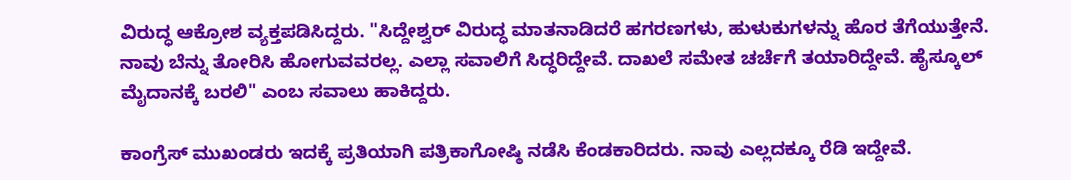ವಿರುದ್ಧ ಆಕ್ರೋಶ ವ್ಯಕ್ತಪಡಿಸಿದ್ದರು. "ಸಿದ್ದೇಶ್ವರ್ ವಿರುದ್ಧ ಮಾತನಾಡಿದರೆ ಹಗರಣಗಳು, ಹುಳುಕುಗಳನ್ನು ಹೊರ ತೆಗೆಯುತ್ತೇನೆ. ನಾವು ಬೆನ್ನು ತೋರಿಸಿ ಹೋಗುವವರಲ್ಲ. ಎಲ್ಲಾ ಸವಾಲಿಗೆ ಸಿದ್ಧರಿದ್ದೇವೆ. ದಾಖಲೆ ಸಮೇತ ಚರ್ಚೆಗೆ ತಯಾರಿದ್ದೇವೆ. ಹೈಸ್ಕೂಲ್ ಮೈದಾನಕ್ಕೆ ಬರಲಿ" ಎಂಬ ಸವಾಲು ಹಾಕಿದ್ದರು.

ಕಾಂಗ್ರೆಸ್ ಮುಖಂಡರು ಇದಕ್ಕೆ ಪ್ರತಿಯಾಗಿ ಪತ್ರಿಕಾಗೋಷ್ಠಿ ನಡೆಸಿ ಕೆಂಡಕಾರಿದರು. ನಾವು ಎಲ್ಲದಕ್ಕೂ ರೆಡಿ ಇದ್ದೇವೆ.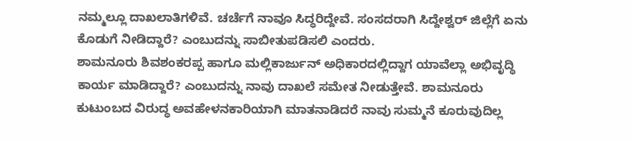ನಮ್ಮಲ್ಲೂ ದಾಖಲಾತಿಗಳಿವೆ. ಚರ್ಚೆಗೆ ನಾವೂ ಸಿದ್ಧರಿದ್ದೇವೆ. ಸಂಸದರಾಗಿ ಸಿದ್ದೇಶ್ವರ್ ಜಿಲ್ಲೆಗೆ ಏನು ಕೊಡುಗೆ ನೀಡಿದ್ದಾರೆ? ಎಂಬುದನ್ನು ಸಾಬೀತುಪಡಿಸಲಿ ಎಂದರು.
ಶಾಮನೂರು ಶಿವಶಂಕರಪ್ಪ ಹಾಗೂ ಮಲ್ಲಿಕಾರ್ಜುನ್ ಅಧಿಕಾರದಲ್ಲಿದ್ದಾಗ ಯಾವೆಲ್ಲಾ ಅಭಿವೃದ್ಧಿ ಕಾರ್ಯ ಮಾಡಿದ್ದಾರೆ? ಎಂಬುದನ್ನು ನಾವು ದಾಖಲೆ ಸಮೇತ ನೀಡುತ್ತೇವೆ. ಶಾಮನೂರು ಕುಟುಂಬದ ವಿರುದ್ಧ ಅವಹೇಳನಕಾರಿಯಾಗಿ ಮಾತನಾಡಿದರೆ ನಾವು ಸುಮ್ಮನೆ ಕೂರುವುದಿಲ್ಲ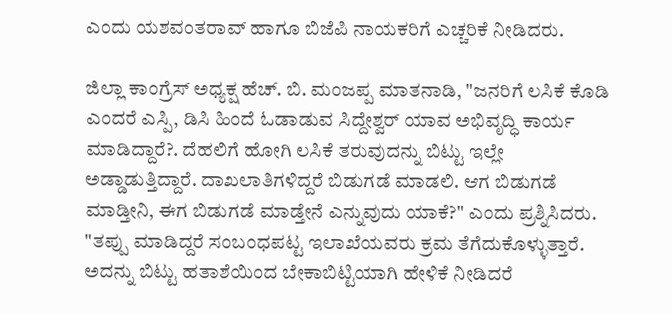ಎಂದು ಯಶವಂತರಾವ್ ಹಾಗೂ ಬಿಜೆಪಿ ನಾಯಕರಿಗೆ ಎಚ್ಚರಿಕೆ ನೀಡಿದರು.

ಜಿಲ್ಲಾ ಕಾಂಗ್ರೆಸ್ ಅಧ್ಯಕ್ಷ ಹೆಚ್. ಬಿ. ಮಂಜಪ್ಪ ಮಾತನಾಡಿ, "ಜನರಿಗೆ ಲಸಿಕೆ ಕೊಡಿ ಎಂದರೆ ಎಸ್ಪಿ, ಡಿಸಿ ಹಿಂದೆ ಓಡಾಡುವ ಸಿದ್ದೇಶ್ವರ್ ಯಾವ ಅಭಿವೃದ್ಧಿ ಕಾರ್ಯ ಮಾಡಿದ್ದಾರೆ?. ದೆಹಲಿಗೆ ಹೋಗಿ ಲಸಿಕೆ ತರುವುದನ್ನು ಬಿಟ್ಟು ಇಲ್ಲೇ ಅಡ್ಡಾಡುತ್ತಿದ್ದಾರೆ. ದಾಖಲಾತಿಗಳಿದ್ದರೆ ಬಿಡುಗಡೆ ಮಾಡಲಿ. ಆಗ ಬಿಡುಗಡೆ ಮಾಡ್ತೀನಿ, ಈಗ ಬಿಡುಗಡೆ ಮಾಡ್ತೇನೆ ಎನ್ನುವುದು ಯಾಕೆ?" ಎಂದು ಪ್ರಶ್ನಿಸಿದರು.
"ತಪ್ಪು ಮಾಡಿದ್ದರೆ ಸಂಬಂಧಪಟ್ಟ ಇಲಾಖೆಯವರು ಕ್ರಮ ತೆಗೆದುಕೊಳ್ಳುತ್ತಾರೆ. ಅದನ್ನು ಬಿಟ್ಟು ಹತಾಶೆಯಿಂದ ಬೇಕಾಬಿಟ್ಟಿಯಾಗಿ ಹೇಳಿಕೆ ನೀಡಿದರೆ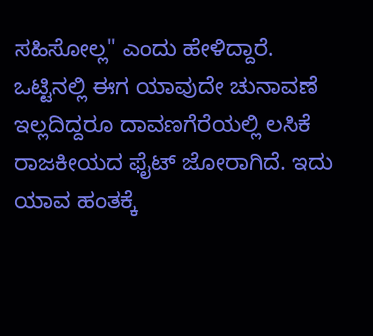ಸಹಿಸೋಲ್ಲ" ಎಂದು ಹೇಳಿದ್ದಾರೆ.
ಒಟ್ಟಿನಲ್ಲಿ ಈಗ ಯಾವುದೇ ಚುನಾವಣೆ ಇಲ್ಲದಿದ್ದರೂ ದಾವಣಗೆರೆಯಲ್ಲಿ ಲಸಿಕೆ ರಾಜಕೀಯದ ಫೈಟ್ ಜೋರಾಗಿದೆ. ಇದು ಯಾವ ಹಂತಕ್ಕೆ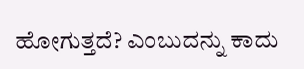ಹೋಗುತ್ತದೆ? ಎಂಬುದನ್ನು ಕಾದು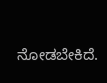ನೋಡಬೇಕಿದೆ.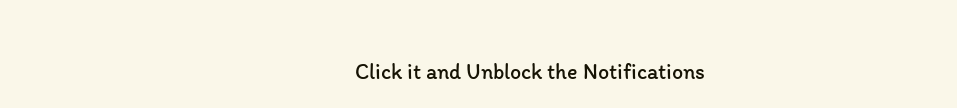Click it and Unblock the Notifications